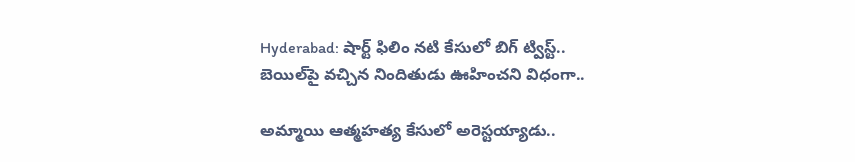Hyderabad: షార్ట్ ఫిలిం నటి కేసులో బిగ్ ట్విస్ట్.. బెయిల్‌పై వచ్చిన నిందితుడు ఊహించని విధంగా..

అమ్మాయి ఆత్మహత్య కేసులో అరెస్టయ్యాడు..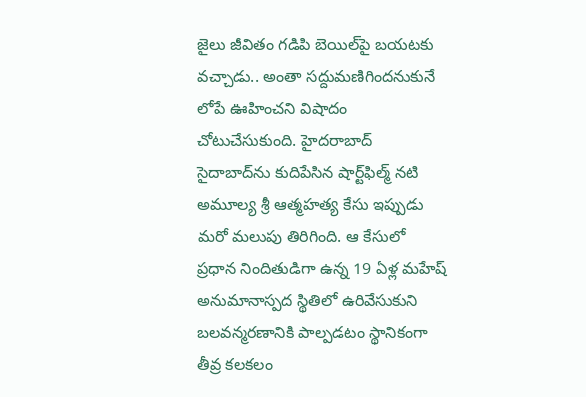జైలు జీవితం గడిపి బెయిల్‌పై బయటకు వచ్చాడు.. అంతా సద్దుమణిగిందనుకునే లోపే ఊహించని విషాదం చోటుచేసుకుంది. హైదరాబాద్ సైదాబాద్‌ను కుదిపేసిన షార్ట్‌ఫిల్మ్ నటి అమూల్య శ్రీ ఆత్మహత్య కేసు ఇప్పుడు మరో మలుపు తిరిగింది. ఆ కేసులో ప్రధాన నిందితుడిగా ఉన్న 19 ఏళ్ల మహేష్ అనుమానాస్పద స్థితిలో ఉరివేసుకుని బలవన్మరణానికి పాల్పడటం స్థానికంగా తీవ్ర కలకలం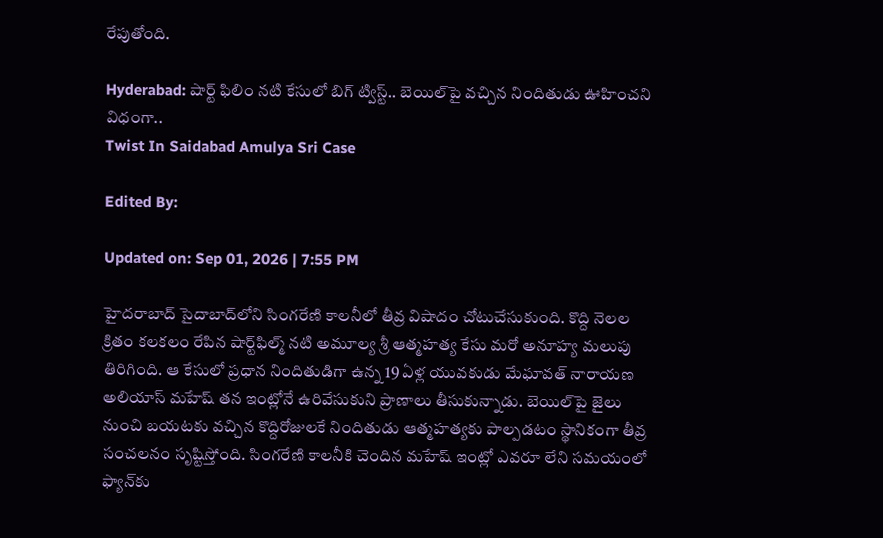రేపుతోంది.

Hyderabad: షార్ట్ ఫిలిం నటి కేసులో బిగ్ ట్విస్ట్.. బెయిల్‌పై వచ్చిన నిందితుడు ఊహించని విధంగా..
Twist In Saidabad Amulya Sri Case

Edited By:

Updated on: Sep 01, 2026 | 7:55 PM

హైదరాబాద్ సైదాబాద్‌లోని సింగరేణి కాలనీలో తీవ్ర విషాదం చోటుచేసుకుంది. కొద్ది నెలల క్రితం కలకలం రేపిన షార్ట్‌ఫిల్మ్ నటి అమూల్య శ్రీ ఆత్మహత్య కేసు మరో అనూహ్య మలుపు తిరిగింది. ఆ కేసులో ప్రధాన నిందితుడిగా ఉన్న 19 ఏళ్ల యువకుడు మేఘావత్ నారాయణ అలియాస్ మహేష్ తన ఇంట్లోనే ఉరివేసుకుని ప్రాణాలు తీసుకున్నాడు. బెయిల్‌పై జైలు నుంచి బయటకు వచ్చిన కొద్దిరోజులకే నిందితుడు ఆత్మహత్యకు పాల్పడటం స్థానికంగా తీవ్ర సంచలనం సృష్టిస్తోంది. సింగరేణి కాలనీకి చెందిన మహేష్ ఇంట్లో ఎవరూ లేని సమయంలో ఫ్యాన్‌కు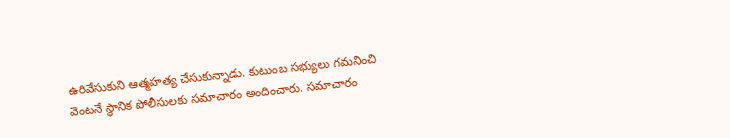ఉరివేసుకుని ఆత్మహత్య చేసుకున్నాడు. కుటుంబ సభ్యులు గమనించి వెంటనే స్థానిక పోలీసులకు సమాచారం అందించారు. సమాచారం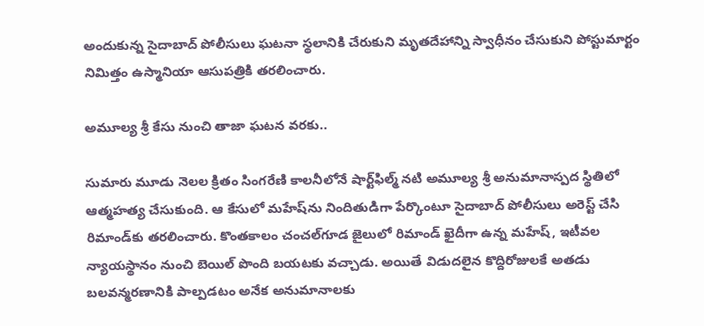అందుకున్న సైదాబాద్ పోలీసులు ఘటనా స్థలానికి చేరుకుని మృతదేహాన్ని స్వాధీనం చేసుకుని పోస్టుమార్టం నిమిత్తం ఉస్మానియా ఆసుపత్రికి తరలించారు.

అమూల్య శ్రీ కేసు నుంచి తాజా ఘటన వరకు..

సుమారు మూడు నెలల క్రితం సింగరేణి కాలనీలోనే షార్ట్‌ఫిల్మ్ నటి అమూల్య శ్రీ అనుమానాస్పద స్థితిలో ఆత్మహత్య చేసుకుంది. ఆ కేసులో మహేష్‌ను నిందితుడిగా పేర్కొంటూ సైదాబాద్ పోలీసులు అరెస్ట్ చేసి రిమాండ్‌కు తరలించారు. కొంతకాలం చంచల్‌గూడ జైలులో రిమాండ్ ఖైదీగా ఉన్న మహేష్, ఇటీవల న్యాయస్థానం నుంచి బెయిల్ పొంది బయటకు వచ్చాడు. అయితే విడుదలైన కొద్దిరోజులకే అతడు బలవన్మరణానికి పాల్పడటం అనేక అనుమానాలకు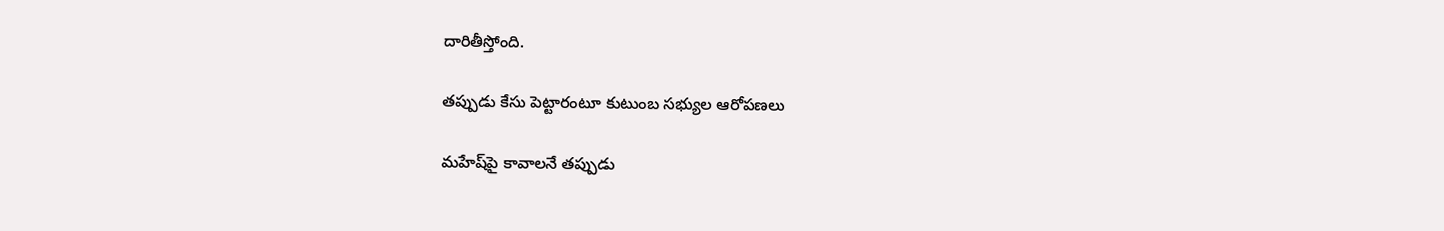దారితీస్తోంది.

తప్పుడు కేసు పెట్టారంటూ కుటుంబ సభ్యుల ఆరోపణలు

మహేష్‌పై కావాలనే తప్పుడు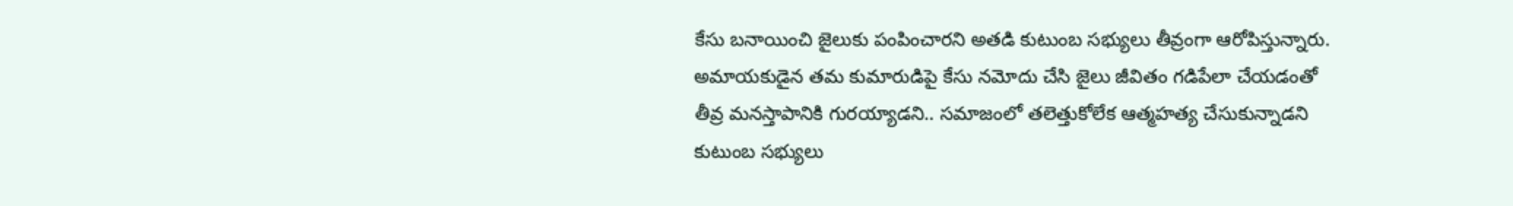కేసు బనాయించి జైలుకు పంపించారని అతడి కుటుంబ సభ్యులు తీవ్రంగా ఆరోపిస్తున్నారు. అమాయకుడైన తమ కుమారుడిపై కేసు నమోదు చేసి జైలు జీవితం గడిపేలా చేయడంతో తీవ్ర మనస్తాపానికి గురయ్యాడని.. సమాజంలో తలెత్తుకోలేక ఆత్మహత్య చేసుకున్నాడని కుటుంబ సభ్యులు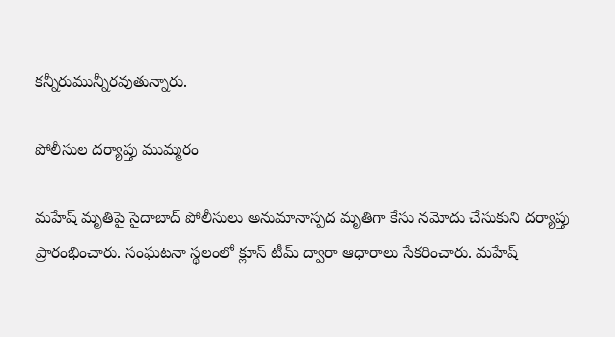కన్నీరుమున్నీరవుతున్నారు.

పోలీసుల దర్యాప్తు ముమ్మరం

మహేష్ మృతిపై సైదాబాద్ పోలీసులు అనుమానాస్పద మృతిగా కేసు నమోదు చేసుకుని దర్యాప్తు ప్రారంభించారు. సంఘటనా స్థలంలో క్లూస్ టీమ్ ద్వారా ఆధారాలు సేకరించారు. మహేష్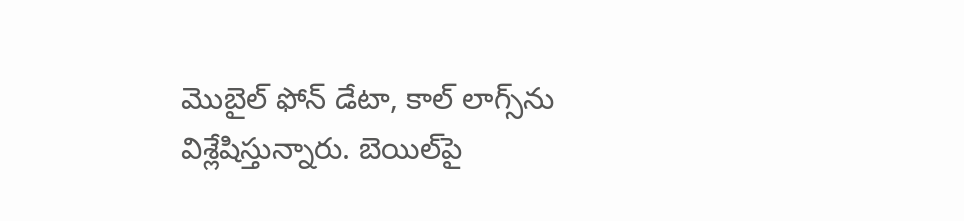మొబైల్ ఫోన్ డేటా, కాల్ లాగ్స్‌ను విశ్లేషిస్తున్నారు. బెయిల్‌పై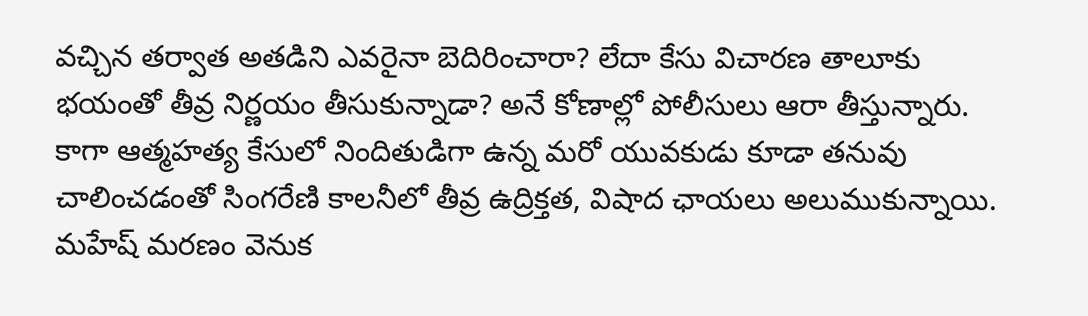వచ్చిన తర్వాత అతడిని ఎవరైనా బెదిరించారా? లేదా కేసు విచారణ తాలూకు భయంతో తీవ్ర నిర్ణయం తీసుకున్నాడా? అనే కోణాల్లో పోలీసులు ఆరా తీస్తున్నారు. కాగా ఆత్మహత్య కేసులో నిందితుడిగా ఉన్న మరో యువకుడు కూడా తనువు చాలించడంతో సింగరేణి కాలనీలో తీవ్ర ఉద్రిక్తత, విషాద ఛాయలు అలుముకున్నాయి. మహేష్ మరణం వెనుక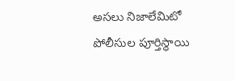అసలు నిజాలేమిటో పోలీసుల పూర్తిస్థాయి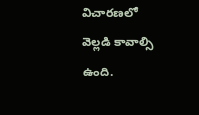విచారణలో వెల్లడి కావాల్సి ఉంది.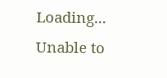Loading...
Unable to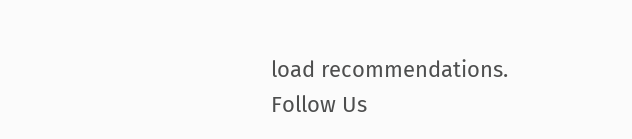load recommendations.
Follow Us